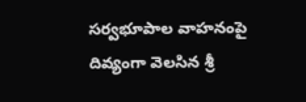సర్వభూపాల వాహనంపై దివ్యంగా వెలసిన శ్రీ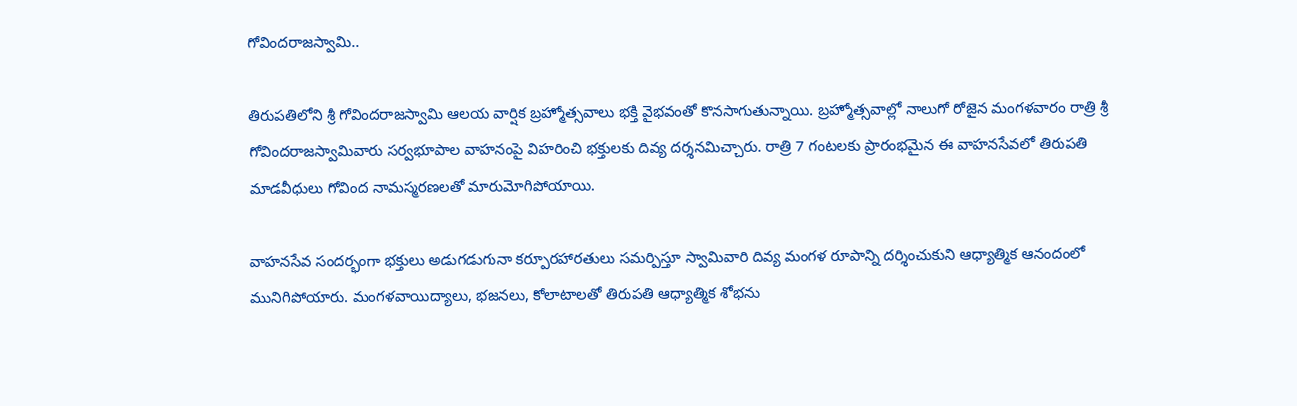గోవిందరాజస్వామి..

తిరుపతిలోని శ్రీ గోవిందరాజస్వామి ఆలయ వార్షిక బ్రహ్మోత్సవాలు భక్తి వైభవంతో కొనసాగుతున్నాయి. బ్రహ్మోత్సవాల్లో నాలుగో రోజైన మంగళవారం రాత్రి శ్రీ గోవిందరాజస్వామివారు సర్వభూపాల వాహనంపై విహరించి భక్తులకు దివ్య దర్శనమిచ్చారు. రాత్రి 7 గంటలకు ప్రారంభమైన ఈ వాహనసేవలో తిరుపతి మాడవీధులు గోవింద నామస్మరణలతో మారుమోగిపోయాయి.

వాహనసేవ సందర్భంగా భక్తులు అడుగడుగునా కర్పూరహారతులు సమర్పిస్తూ స్వామివారి దివ్య మంగళ రూపాన్ని దర్శించుకుని ఆధ్యాత్మిక ఆనందంలో మునిగిపోయారు. మంగళవాయిద్యాలు, భజనలు, కోలాటాలతో తిరుపతి ఆధ్యాత్మిక శోభను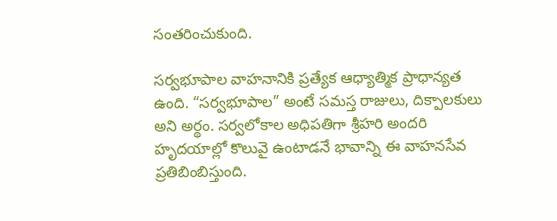సంతరించుకుంది.

సర్వభూపాల వాహనానికి ప్రత్యేక ఆధ్యాత్మిక ప్రాధాన్యత ఉంది. “సర్వభూపాల” అంటే సమస్త రాజులు, దిక్పాలకులు అని అర్థం. సర్వలోకాల అధిపతిగా శ్రీహరి అందరి హృదయాల్లో కొలువై ఉంటాడనే భావాన్ని ఈ వాహనసేవ ప్రతిబింబిస్తుంది.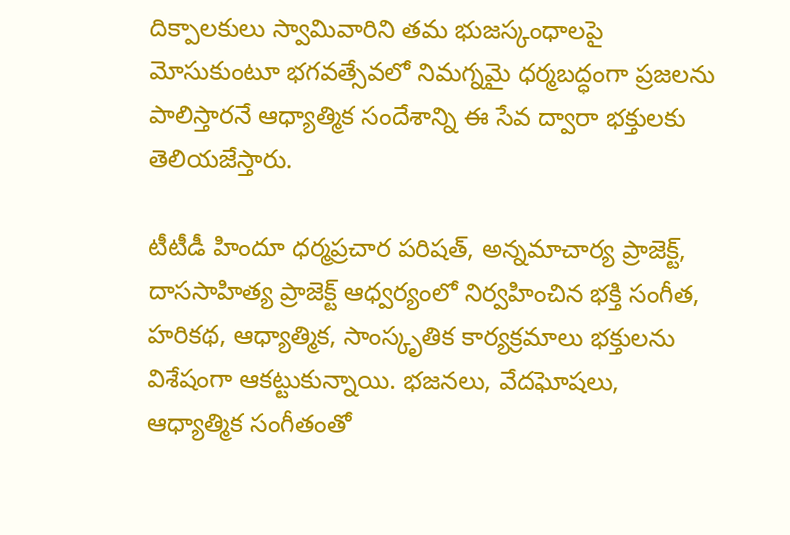దిక్పాలకులు స్వామివారిని తమ భుజస్కంధాలపై మోసుకుంటూ భగవత్సేవలో నిమగ్నమై ధర్మబద్ధంగా ప్రజలను పాలిస్తారనే ఆధ్యాత్మిక సందేశాన్ని ఈ సేవ ద్వారా భక్తులకు తెలియజేస్తారు.

టీటీడీ హిందూ ధర్మప్రచార పరిషత్‌, అన్నమాచార్య ప్రాజెక్ట్‌, దాససాహిత్య ప్రాజెక్ట్‌ ఆధ్వర్యంలో నిర్వహించిన భక్తి సంగీత, హరికథ, ఆధ్యాత్మిక, సాంస్కృతిక కార్యక్రమాలు భక్తులను విశేషంగా ఆకట్టుకున్నాయి. భజనలు, వేదఘోషలు, ఆధ్యాత్మిక సంగీతంతో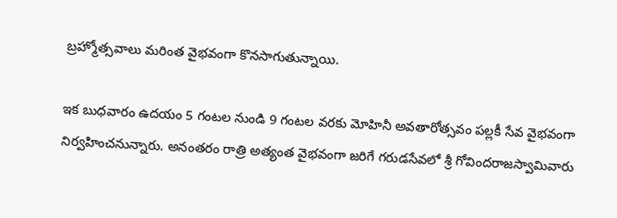బ్రహ్మోత్సవాలు మరింత వైభవంగా కొనసాగుతున్నాయి.

ఇక బుధవారం ఉదయం 5 గంటల నుండి 9 గంటల వరకు మోహినీ అవతారోత్సవం పల్లకీ సేవ వైభవంగా నిర్వహించనున్నారు. అనంతరం రాత్రి అత్యంత వైభవంగా జరిగే గరుడసేవలో శ్రీ గోవిందరాజస్వామివారు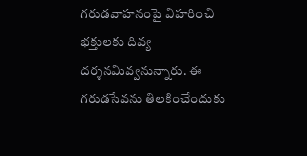గరుడవాహనంపై విహరించి భక్తులకు దివ్య దర్శనమివ్వనున్నారు. ఈ గరుడసేవను తిలకించేందుకు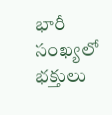భారీ సంఖ్యలో భక్తులు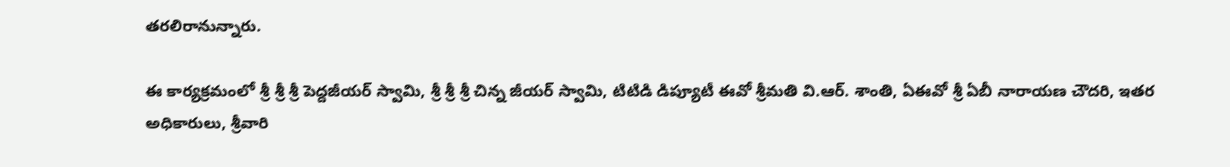తరలిరానున్నారు.

ఈ కార్యక్రమంలో శ్రీ శ్రీ శ్రీ పెద్దజీయర్ స్వామి, శ్రీ శ్రీ శ్రీ చిన్న జీయర్ స్వామి, టిటిడి డిప్యూటీ ఈవో శ్రీమతి వి.ఆర్. శాంతి, ఏఈవో శ్రీ ఏబీ నారాయణ చౌదరి, ఇతర అధికారులు, శ్రీవారి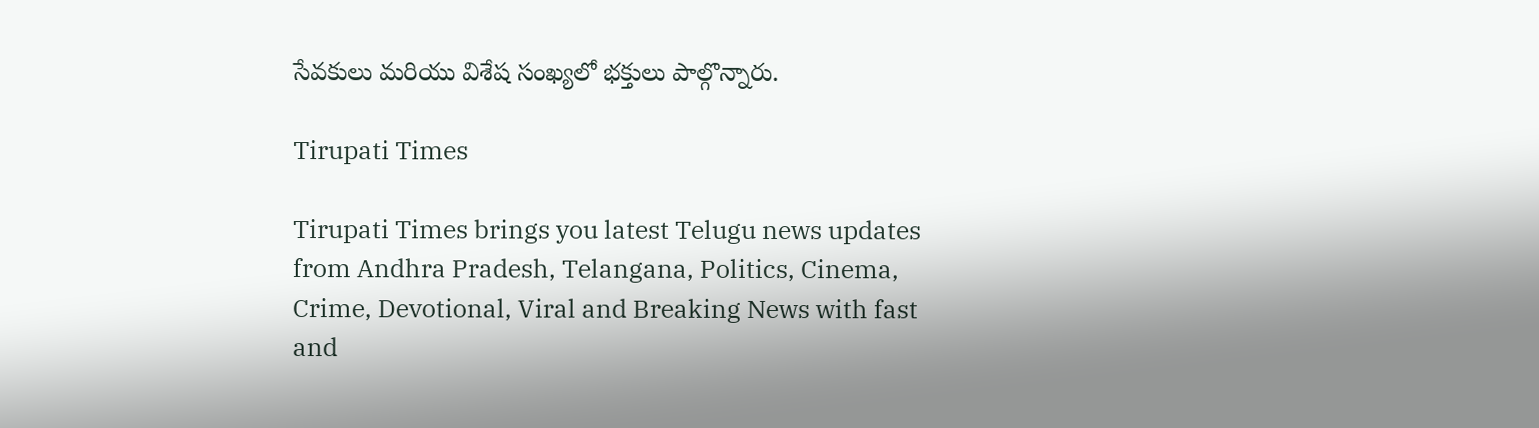సేవకులు మరియు విశేష సంఖ్యలో భక్తులు పాల్గొన్నారు.

Tirupati Times

Tirupati Times brings you latest Telugu news updates from Andhra Pradesh, Telangana, Politics, Cinema, Crime, Devotional, Viral and Breaking News with fast and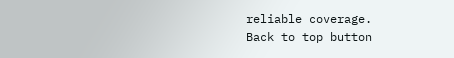reliable coverage.
Back to top button